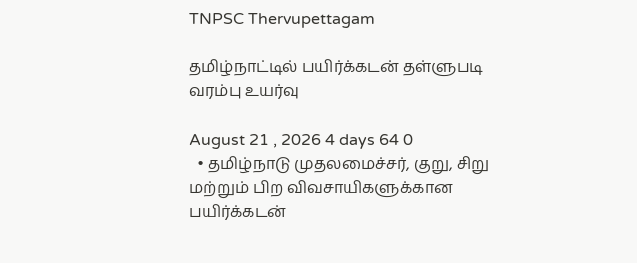TNPSC Thervupettagam

தமிழ்நாட்டில் பயிர்க்கடன் தள்ளுபடி வரம்பு உயர்வு

August 21 , 2026 4 days 64 0
  • தமிழ்நாடு முதலமைச்சர், குறு, சிறு மற்றும் பிற விவசாயிகளுக்கான பயிர்க்கடன்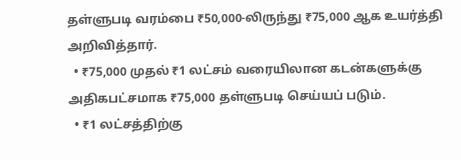தள்ளுபடி வரம்பை ₹50,000-லிருந்து ₹75,000 ஆக உயர்த்தி அறிவித்தார்.
  • ₹75,000 முதல் ₹1 லட்சம் வரையிலான கடன்களுக்கு அதிகபட்சமாக ₹75,000 தள்ளுபடி செய்யப் படும்.
  • ₹1 லட்சத்திற்கு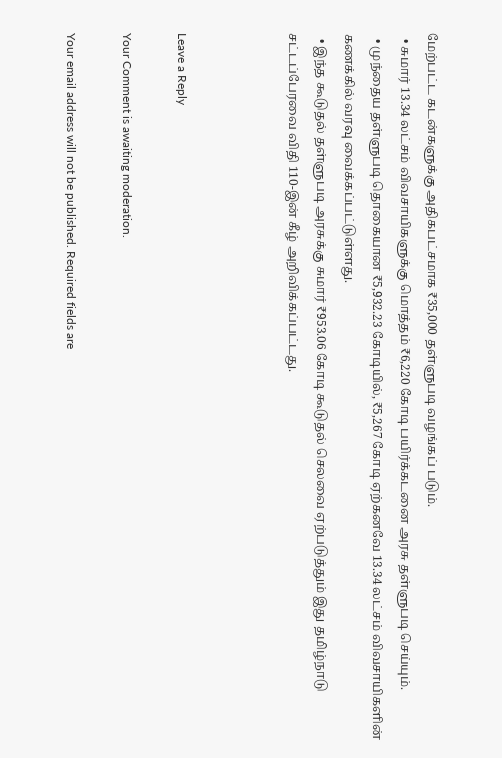மேற்பட்ட கடன்களுக்கு அதிகபட்சமாக ₹35,000 தள்ளுபடி வழங்கப் படும்.
  • சுமார் 13.34 லட்சம் விவசாயிகளுக்கு மொத்தம் ₹6,220 கோடி பயிர்க்கடனை அரசு தள்ளுபடி செய்யும்.
  • முந்தைய தள்ளுபடி தொகையான ₹5,932.23 கோடியில், ₹5,267 கோடி ஏற்கனவே 13.34 லட்சம் விவசாயிகளின் கணக்கில் வரவு வைக்கப்பட்டுள்ளது.
  • இந்த கூடுதல் தள்ளுபடி அரசுக்கு சுமார் ₹953.06 கோடி கூடுதல் செலவை ஏற்படுத்தும் இது தமிழ்நாடு சட்டப்பேரவை விதி 110-இன் கீழ் அறிவிக்கப்பட்டது.



Leave a Reply

Your Comment is awaiting moderation.

Your email address will not be published. Required fields are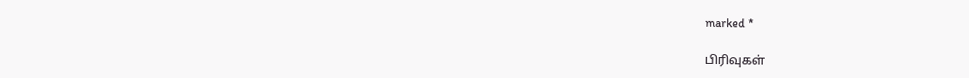marked *

பிரிவுகள்